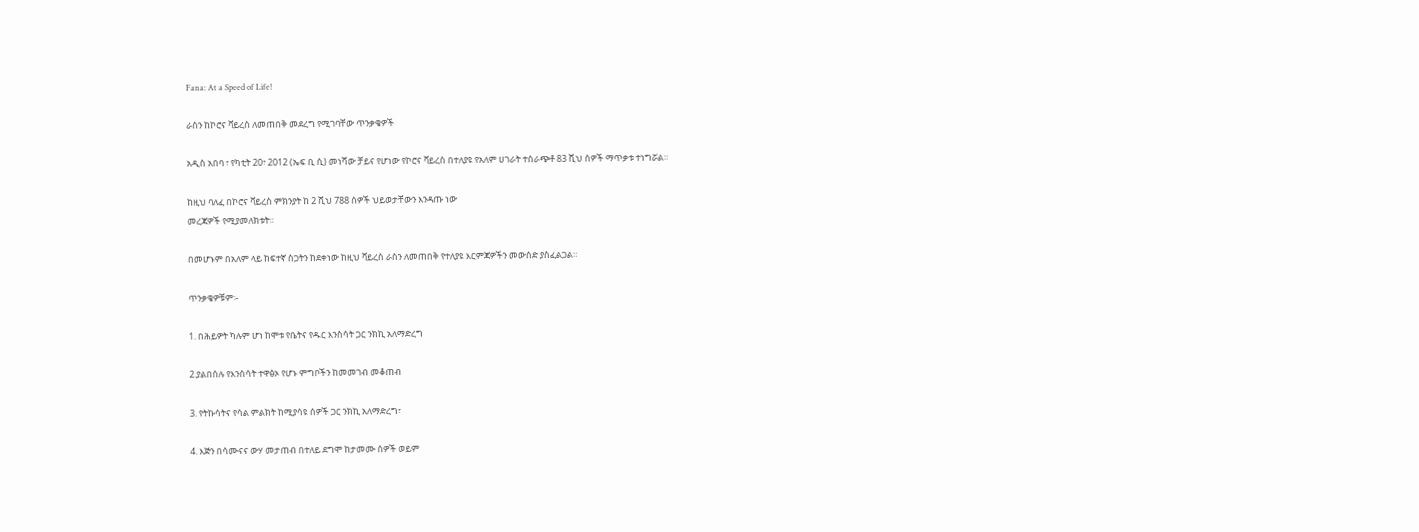Fana: At a Speed of Life!

ራስን ከኮሮና ቫይረስ ለመጠበቅ መደረግ የሚገባቸው ጥንቃቄዎች

አዲስ አበባ ፣ የካቲት 20፣ 2012 (ኤፍ ቢ ሲ) መነሻው ቻይና የሆነው የኮሮና ቫይረስ በተለያዩ የአለም ሀገራት ተሰራጭቶ 83 ሺህ ሰዎች ማጥቃቱ ተነግሯል።

ከዚህ ባለፈ በኮሮና ቫይረስ ምክንያት ከ 2 ሺህ 788 ሰዎች ህይወታቸውን እንዳጡ ነው
መረጃዎች የሚያመለክቱት።

በመሆኑም በአለም ላይ ከፍተኛ ስጋትን ከደቀነው ከዚህ ቫይረስ ራስን ለመጠበቅ የተለያዩ እርምጃዎችን መውሰድ ያስፈልጋል።

ጥንቃቄዎቹም፡-

1. በሕይዎት ካሉም ሆነ ከሞቱ የቤትና የዱር እንስሳት ጋር ንክኪ አለማድረግ

2.ያልበሰሉ የእንስሳት ተዋፅኦ የሆኑ ምግቦችን ከመመገብ መቆጠብ

3. የትኩሳትና የሳል ምልክት ከሚያሳዩ ሰዎች ጋር ንክኪ አለማድረግ፣

4. እጅን በሳሙናና ውሃ መታጠብ በተለይ ደግሞ ከታመሙ ሰዎች ወይም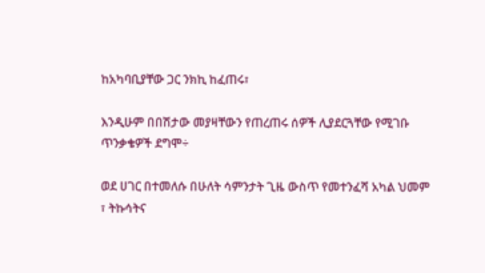ከአካባቢያቸው ጋር ንክኪ ከፈጠሩ፣

እንዲሁም በበሽታው መያዛቸውን የጠረጠሩ ሰዎች ሊያደርጓቸው የሚገቡ ጥንቃቄዎች ደግሞ÷

ወደ ሀገር በተመለሱ በሁለት ሳምንታት ጊዜ ውስጥ የመተንፈሻ አካል ህመም ፣ ትኩሳትና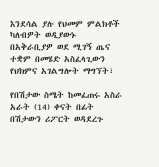እንደሳል ያሉ የህመም ምልክቶች ካለብዎት ወዲያውኑ በአቅራቢያዎ ወደ ሚገኝ ጤና ተቋም በመሄድ አስፈላጊውን የህክምና አገልግሎት ማግኘት፣

የበሽታው ስሜት ከመፈጠሩ አስራ አራት (14) ቀናት በፊት በሽታውን ሪፖርት ወዳደረጉ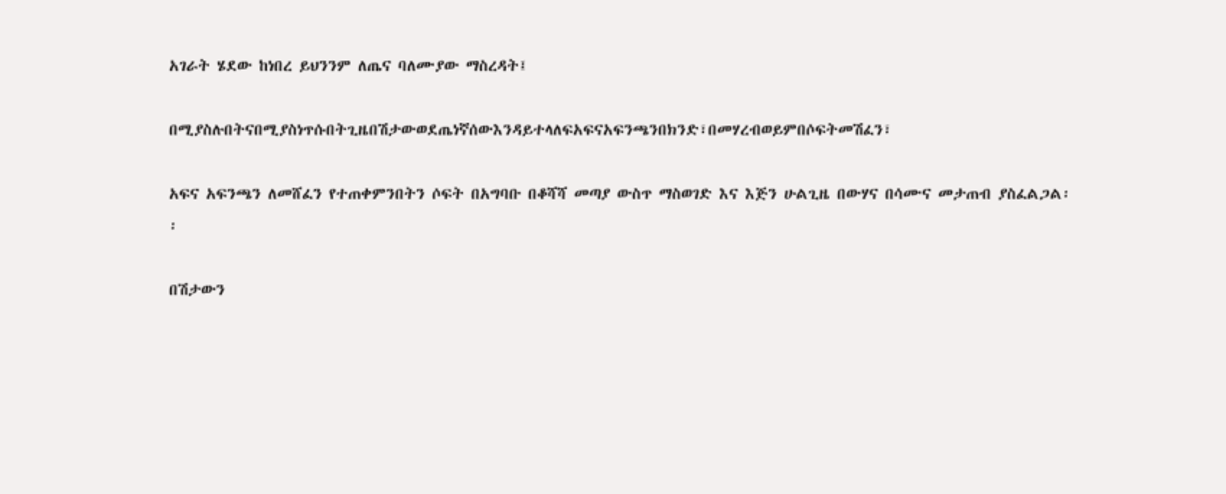አገራት ሄደው ከነበረ ይህንንም ለጤና ባለሙያው ማስረዳት፤

በሚያስሉበትናበሚያስነጥሱበትጊዜበሽታውወደጤነኛሰውእንዳይተላለፍአፍናአፍንጫንበክንድ፣በመሃረብወይምበሶፍትመሽፈን፣

አፍና አፍንጫን ለመሸፈን የተጠቀምንበትን ሶፍት በአግባቡ በቆሻሻ መጣያ ውስጥ ማስወገድ እና እጅን ሁልጊዜ በውሃና በሳሙና መታጠብ ያስፈልጋል፡፡

በሽታውን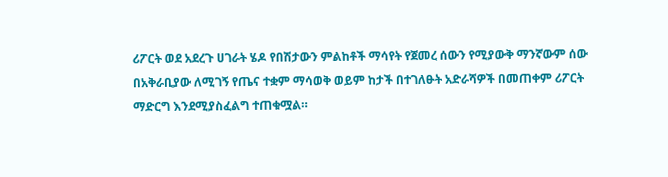ሪፖርት ወደ አደረጉ ሀገራት ሄዶ የበሽታውን ምልከቶች ማሳየት የጀመረ ሰውን የሚያውቅ ማንኛውም ሰው በአቅራቢያው ለሚገኝ የጤና ተቋም ማሳወቅ ወይም ከታች በተገለፁት አድራሻዎች በመጠቀም ሪፖርት ማድርግ እንደሚያስፈልግ ተጠቁሟል።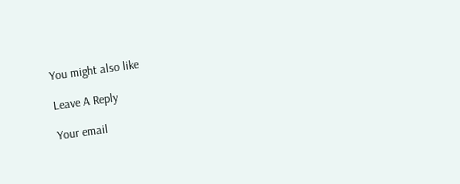You might also like

Leave A Reply

Your email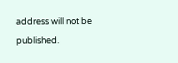address will not be published.